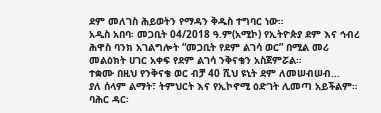ደም መለገስ ሕይወትን የማዳን ቅዱስ ተግባር ነው።
አዲስ አበባ፡ መጋቢት 04/2018 ዓ.ም(አሚኮ) የኢትዮጵያ ደም እና ኅብረ ሕዋስ ባንክ አገልግሎት “መጋቢት የደም ልገሳ ወር” በሚል መሪ መልዕክት ሀገር አቀፍ የደም ልገሳ ንቅናቄን አስጀምሯል።
ተቋሙ በዚህ የንቅናቄ ወር ብቻ 40 ሺህ ዩኒት ደም ለመሠብሠብ...
ያለ ሰላም ልማት፣ ትምህርት እና የኢኮኖሚ ዕድገት ሊመጣ አይችልም።
ባሕር ዳር፡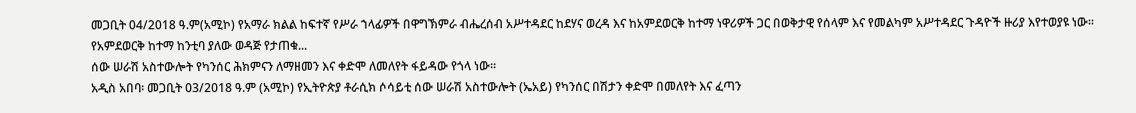መጋቢት 04/2018 ዓ.ም(አሚኮ) የአማራ ክልል ከፍተኛ የሥራ ኀላፊዎች በዋግኽምራ ብሔረሰብ አሥተዳደር ከደሃና ወረዳ እና ከአምደወርቅ ከተማ ነዋሪዎች ጋር በወቅታዊ የሰላም እና የመልካም አሥተዳደር ጉዳዮች ዙሪያ እየተወያዩ ነው።
የአምደወርቅ ከተማ ከንቲባ ያለው ወዳጅ የታጠቁ...
ሰው ሠራሽ አስተውሎት የካንሰር ሕክምናን ለማዘመን እና ቀድሞ ለመለየት ፋይዳው የጎላ ነው።
አዲስ አበባ፡ መጋቢት 03/2018 ዓ.ም (አሚኮ) የኢትዮጵያ ቶራሲክ ሶሳይቲ ሰው ሠራሽ አስተውሎት (ኤአይ) የካንሰር በሽታን ቀድሞ በመለየት እና ፈጣን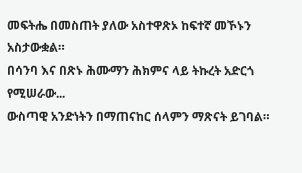መፍትሔ በመስጠት ያለው አስተዋጽኦ ከፍተኛ መኾኑን አስታውቋል።
በሳንባ እና በጽኑ ሕሙማን ሕክምና ላይ ትኩረት አድርጎ የሚሠራው...
ውስጣዊ አንድነትን በማጠናከር ሰላምን ማጽናት ይገባል።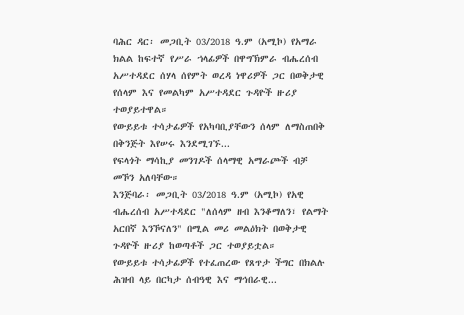ባሕር ዳር፡ መጋቢት 03/2018 ዓ.ም (አሚኮ) የአማራ ክልል ከፍተኛ የሥራ ኀላፊዎች በዋግኽምራ ብሔረሰብ አሥተዳደር ሰሃላ ሰየምት ወረዳ ነዋሪዎች ጋር በወቅታዊ የሰላም እና የመልካም አሥተዳደር ጉዳዮች ዙሪያ ተወያይተዋል።
የውይይቱ ተሳታፊዎች የአካባቢያቸውን ሰላም ለማስጠበቅ በቅንጅት እየሠሩ እንደሚገኙ...
የፍላጎት ማሳኪያ መንገዶች ሰላማዊ አማራጮች ብቻ መኾን አለባቸው።
እንጅባራ፡ መጋቢት 03/2018 ዓ.ም (አሚኮ) የአዊ ብሔረሰብ አሥተዳደር "ለሰላም ዘብ እንቆማለን፣ የልማት አርበኛ እንኾናለን" በሚል መሪ መልዕክት በወቅታዊ ጉዳዮች ዙሪያ ከወጣቶች ጋር ተወያይቷል።
የውይይቱ ተሳታፊዎች የተፈጠረው የጸጥታ ችግር በክልሉ ሕዝብ ላይ በርካታ ሰብዓዊ እና ማኅበራዊ...